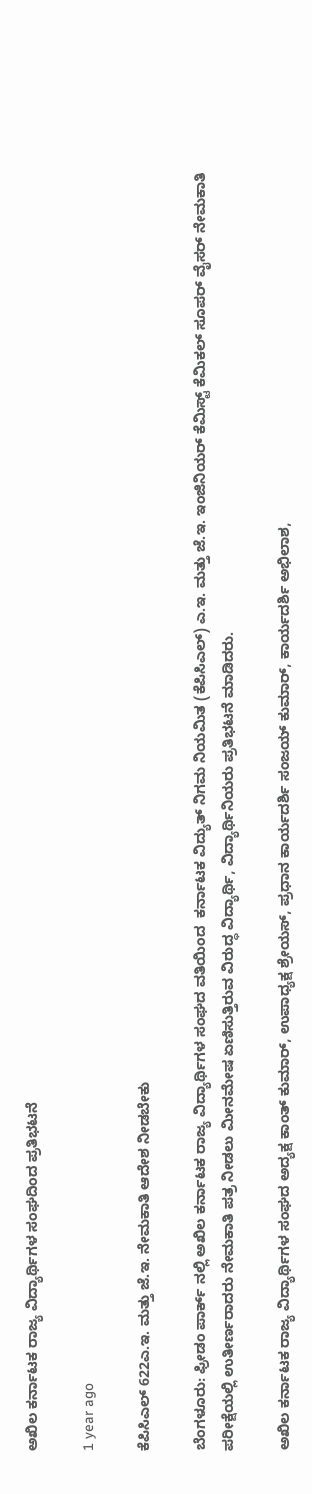ಅಖಿಲ ಕರ್ನಾಟಕ ರಾಜ್ಯ ವಿದ್ಯಾರ್ಥಿಗಳ ಸಂಘದಿಂದ ಪ್ರತಿಭಟನೆ

1 year ago

ಕೆಪಿಸಿಎಲ್ 622ಎ.ಇ. ಮತ್ತು ಜೆ.ಇ. ನೇಮಕಾತಿ ಆದೇಶ ನೀಡಬೇಕು

ಬೆಂಗಳೂರು: ಫ್ರೀಡಂ ಪಾರ್ಕ್ ನಲ್ಲಿ ಅಖಿಲ ಕರ್ನಾಟಕ ರಾಜ್ಯ ವಿದ್ಯಾರ್ಥಿಗಳ ಸಂಘದ ವತಿಯಿಂದ  ಕರ್ನಾಟಕ ವಿದ್ಯುತ್ ನಿಗಮ ನಿಯಮಿತ (ಕೆಪಿಸಿಎಲ್) ಎ.ಇ. ಮತ್ತು ಜೆ.ಇ. ಇಂಜಿನಿಯರ್ ಕೆಮಿಸ್ಟ್ ಕೆಮಿಕಲ್ ಸೂಪರ್ ವೈಸರ್ ನೇಮಕಾತಿ ಪರೀಕ್ಷೆಯಲ್ಲಿ ಉತೀರ್ಣರಾದರು ನೇಮಕಾತಿ ಪತ್ರ ನೀಡಲು ಮೀನಮೇಷ ಏಣಿಸುತ್ತಿರುವ ವಿರುದ್ಧ ವಿದ್ಯಾರ್ಥಿ, ವಿದ್ಯಾರ್ಥಿನಿಯರು ಪ್ರತಿಭಟನೆ ಮಾಡಿದರು.

ಅಖಿಲ ಕರ್ನಾಟಕ ರಾಜ್ಯ ವಿದ್ಯಾರ್ಥಿಗಳ ಸಂಘದ ಅದ್ಯಕ್ಷ ಕಾಂತ್ ಕುಮಾರ್, ಉಪಾಧ್ಯಕ್ಷ ಶ್ರೇಯಸ್, ಪ್ರಧಾನ ಕಾರ್ಯದರ್ಶಿ ಸಂಜಯ್ ಕುಮಾರ್, ಕಾರ್ಯದರ್ಶಿ ಅಭಿಲಾಶ,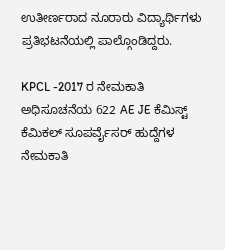ಉತೀರ್ಣರಾದ ನೂರಾರು ವಿದ್ಯಾರ್ಥಿಗಳು ಪ್ರತಿಭಟನೆಯಲ್ಲಿ ಪಾಲ್ಗೊಂಡಿದ್ದರು.

KPCL -2017 ರ ನೇಮಕಾತಿ ಅಧಿಸೂಚನೆಯ 622 AE JE ಕೆಮಿಸ್ಟ್ ಕೆಮಿಕಲ್ ಸೂಪರ್ವೈಸರ್ ಹುದ್ದೆಗಳ ನೇಮಕಾತಿ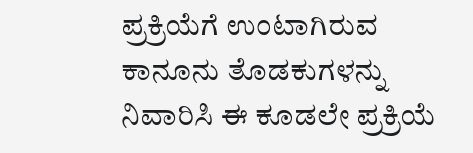ಪ್ರಕ್ರಿಯೆಗೆ ಉಂಟಾಗಿರುವ ಕಾನೂನು ತೊಡಕುಗಳನ್ನು ನಿವಾರಿಸಿ ಈ ಕೂಡಲೇ ಪ್ರಕ್ರಿಯೆ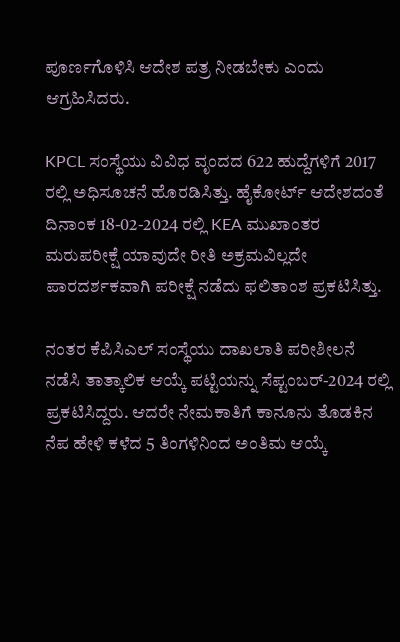ಪೂರ್ಣಗೊಳಿಸಿ ಆದೇಶ ಪತ್ರ ನೀಡಬೇಕು ಎಂದು ಆಗ್ರಹಿಸಿದರು.

KPCL ಸಂಸ್ಥೆಯು ವಿವಿಧ ವೃಂದದ 622 ಹುದ್ದೆಗಳಿಗೆ 2017 ರಲ್ಲಿ ಅಧಿಸೂಚನೆ ಹೊರಡಿಸಿತ್ತು. ಹೈಕೋರ್ಟ್‌ ಆದೇಶದಂತೆ ದಿನಾಂಕ 18-02-2024 ರಲ್ಲಿ KEA ಮುಖಾಂತರ ಮರುಪರೀಕ್ಷೆ ಯಾವುದೇ ರೀತಿ ಅಕ್ರಮವಿಲ್ಲದೇ ಪಾರದರ್ಶಕವಾಗಿ ಪರೀಕ್ಷೆ ನಡೆದು ಫಲಿತಾಂಶ ಪ್ರಕಟಿಸಿತ್ತು.

ನಂತರ ಕೆಪಿಸಿಎಲ್‌ ಸಂಸ್ಥೆಯು ದಾಖಲಾತಿ ಪರೀಶೀಲನೆ ನಡೆಸಿ ತಾತ್ಕಾಲಿಕ ಆಯ್ಕೆ ಪಟ್ಟಿಯನ್ನು ಸೆಪ್ಟಂಬರ್-2024 ರಲ್ಲಿ ಪ್ರಕಟಿಸಿದ್ದರು. ಆದರೇ ನೇಮಕಾತಿಗೆ ಕಾನೂನು ತೊಡಕಿನ ನೆಪ ಹೇಳಿ ಕಳೆದ 5 ತಿಂಗಳಿನಿಂದ ಅಂತಿಮ ಆಯ್ಕೆ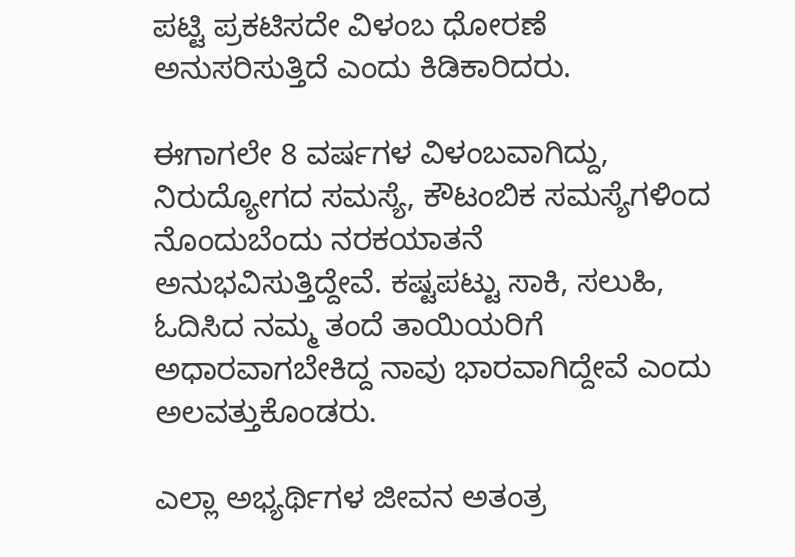ಪಟ್ಟಿ ಪ್ರಕಟಿಸದೇ ವಿಳಂಬ ಧೋರಣೆ ಅನುಸರಿಸುತ್ತಿದೆ ಎಂದು ಕಿಡಿಕಾರಿದರು.

ಈಗಾಗಲೇ 8 ವರ್ಷಗಳ ವಿಳಂಬವಾಗಿದ್ದು, ನಿರುದ್ಯೋಗದ ಸಮಸ್ಯೆ, ಕೌಟಂಬಿಕ ಸಮಸ್ಯೆಗಳಿಂದ ನೊಂದುಬೆಂದು ನರಕಯಾತನೆ ಅನುಭವಿಸುತ್ತಿದ್ದೇವೆ. ಕಷ್ಟಪಟ್ಟು ಸಾಕಿ, ಸಲುಹಿ, ಓದಿಸಿದ ನಮ್ಮ ತಂದೆ ತಾಯಿಯರಿಗೆ ಅಧಾರವಾಗಬೇಕಿದ್ದ ನಾವು ಭಾರವಾಗಿದ್ದೇವೆ ಎಂದು ಅಲವತ್ತುಕೊಂಡರು.

ಎಲ್ಲಾ ಅಭ್ಯರ್ಥಿಗಳ ಜೀವನ ಅತಂತ್ರ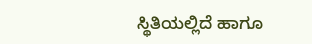ಸ್ಥಿತಿಯಲ್ಲಿದೆ ಹಾಗೂ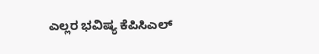ಎಲ್ಲರ ಭವಿಷ್ಯ ಕೆಪಿಸಿಎಲ್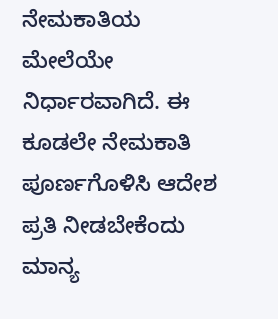ನೇಮಕಾತಿಯ ಮೇಲೆಯೇ ನಿರ್ಧಾರವಾಗಿದೆ. ಈ ಕೂಡಲೇ ನೇಮಕಾತಿ ಪೂರ್ಣಗೊಳಿಸಿ ಆದೇಶ ಪ್ರತಿ ನೀಡಬೇಕೆಂದು ಮಾನ್ಯ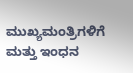ಮುಖ್ಯಮಂತ್ರಿಗಳಿಗೆ ಮತ್ತು ಇಂಧನ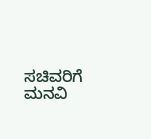ಸಚಿವರಿಗೆ ಮನವಿ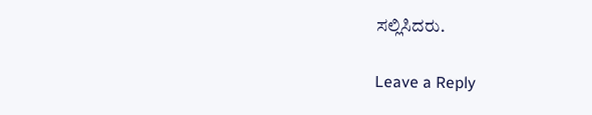ಸಲ್ಲಿಸಿದರು.

Leave a Reply